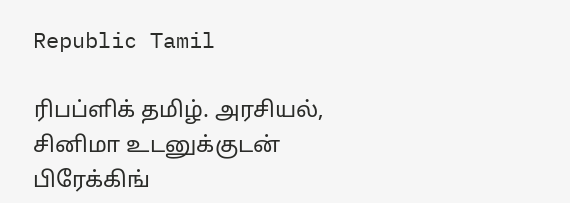Republic Tamil

ரிபப்ளிக் தமிழ். அரசியல், சினிமா உடனுக்குடன் பிரேக்கிங்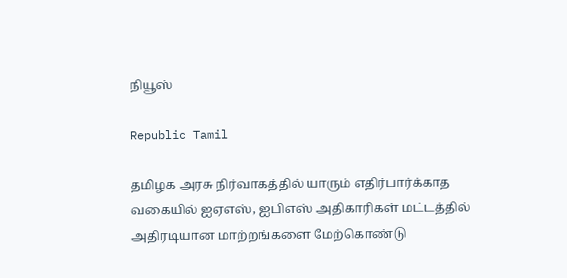நியூஸ்

Republic Tamil

தமிழக அரசு நிர்வாகத்தில் யாரும் எதிர்பார்க்காத வகையில் ஐஏஎஸ், ஐபிஎஸ் அதிகாரிகள் மட்டத்தில் அதிரடியான மாற்றங்களை மேற்கொண்டு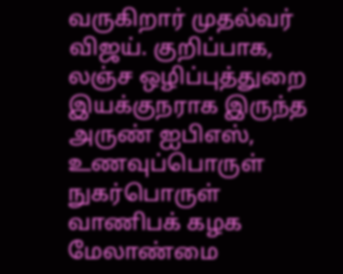வருகிறார் முதல்வர் விஜய். குறிப்பாக, லஞ்ச ஒழிப்புத்துறை இயக்குநராக இருந்த அருண் ஐபிஎஸ், உணவுப்பொருள் நுகர்பொருள் வாணிபக் கழக மேலாண்மை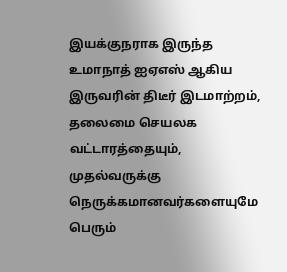இயக்குநராக இருந்த உமாநாத் ஐஏஎஸ் ஆகிய இருவரின் திடீர் இடமாற்றம், தலைமை செயலக வட்டாரத்தையும், முதல்வருக்கு நெருக்கமானவர்களையுமே பெரும்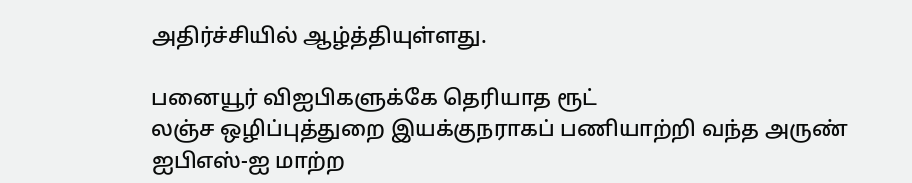அதிர்ச்சியில் ஆழ்த்தியுள்ளது.

பனையூர் விஐபிகளுக்கே தெரியாத ரூட்
லஞ்ச ஒழிப்புத்துறை இயக்குநராகப் பணியாற்றி வந்த அருண் ஐபிஎஸ்-ஐ மாற்ற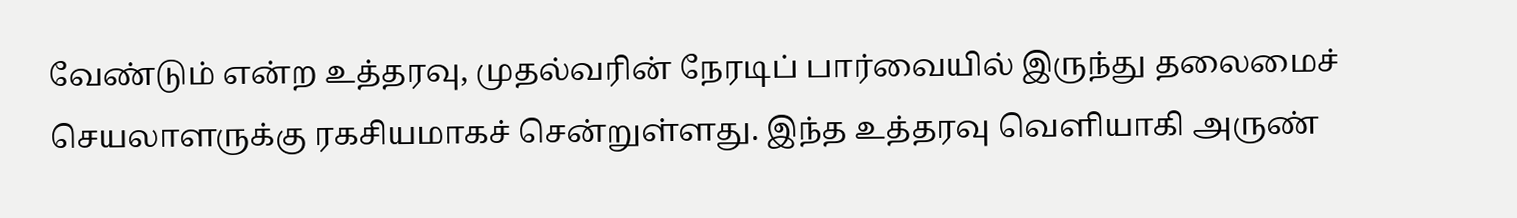வேண்டும் என்ற உத்தரவு, முதல்வரின் நேரடிப் பார்வையில் இருந்து தலைமைச் செயலாளருக்கு ரகசியமாகச் சென்றுள்ளது. இந்த உத்தரவு வெளியாகி அருண்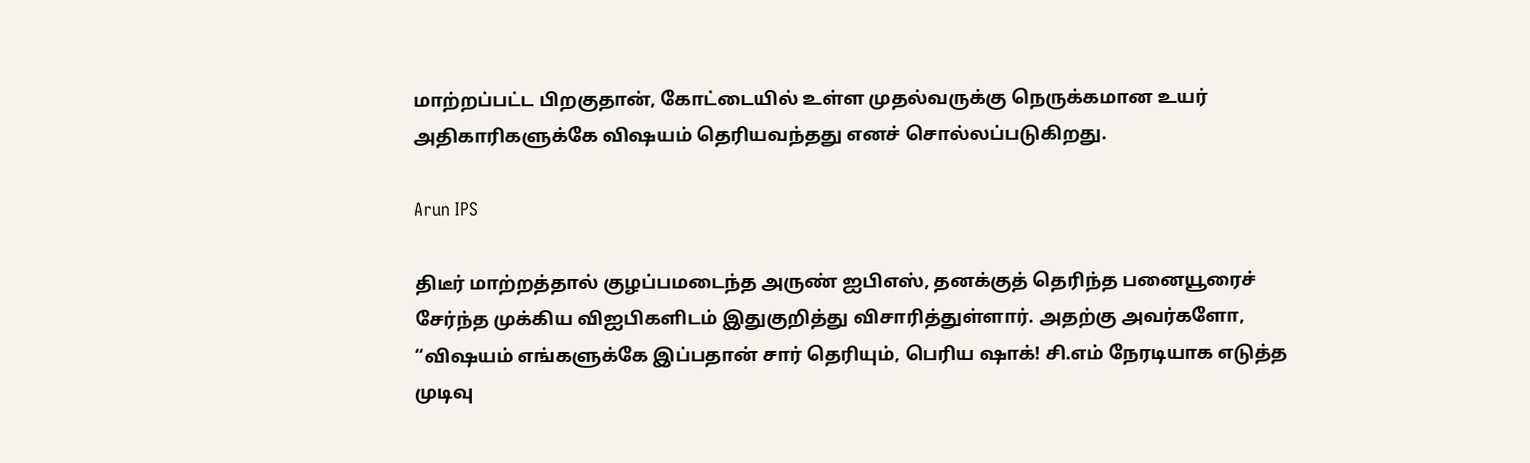மாற்றப்பட்ட பிறகுதான், கோட்டையில் உள்ள முதல்வருக்கு நெருக்கமான உயர் அதிகாரிகளுக்கே விஷயம் தெரியவந்தது எனச் சொல்லப்படுகிறது.

Arun IPS

திடீர் மாற்றத்தால் குழப்பமடைந்த அருண் ஐபிஎஸ், தனக்குத் தெரிந்த பனையூரைச் சேர்ந்த முக்கிய விஐபிகளிடம் இதுகுறித்து விசாரித்துள்ளார். அதற்கு அவர்களோ, “விஷயம் எங்களுக்கே இப்பதான் சார் தெரியும், பெரிய ஷாக்! சி.எம் நேரடியாக எடுத்த முடிவு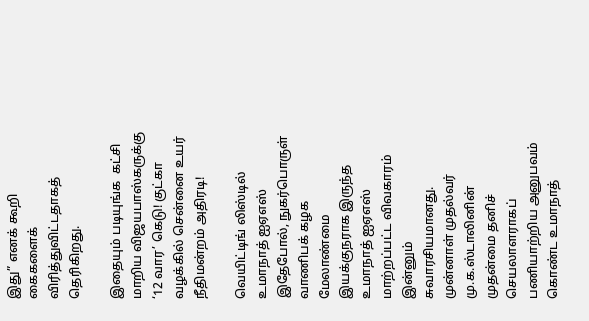இது” எனக் கூறி கைகளைக் விரித்துவிட்டதாகத் தெரிகிறது.

இதையும் படியுங்க  கட்சி மாறிய விஜயபாஸ்கருக்கு ‘12 வார’ கெடு! குட்கா வழக்கில் சென்னை உயர் நீதிமன்றம் அதிரடி!

வெயிட்டிங் லிஸ்டில் உமாநாத் ஐஏஎஸ்
இதேபோல், நுகர்பொருள் வாணிபக் கழக மேலாண்மை இயக்குநராக இருந்த உமாநாத் ஐஏஎஸ் மாற்றப்பட்ட விவகாரம் இன்னும் சுவாரசியமானது. முன்னாள் முதல்வர் மு.க.ஸ்டாலினின் முதன்மை தனிச் செயலாளராகப் பணியாற்றிய அனுபவம் கொண்ட உமாநாத்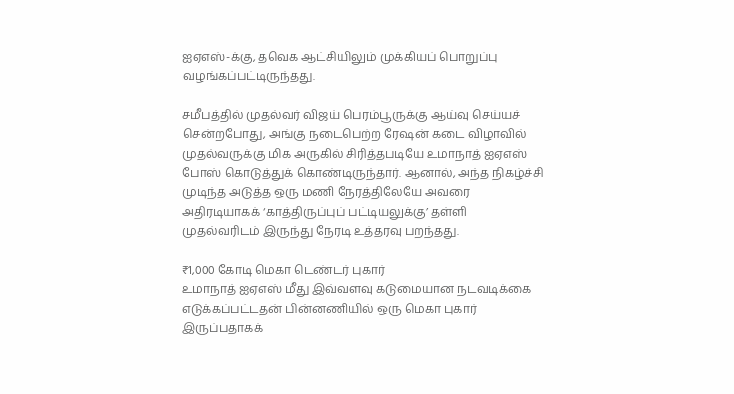ஐஏஎஸ்-க்கு, தவெக ஆட்சியிலும் முக்கியப் பொறுப்பு வழங்கப்பட்டிருந்தது.

சமீபத்தில் முதல்வர் விஜய் பெரம்பூருக்கு ஆய்வு செய்யச் சென்றபோது, அங்கு நடைபெற்ற ரேஷன் கடை விழாவில் முதல்வருக்கு மிக அருகில் சிரித்தபடியே உமாநாத் ஐஏஎஸ் போஸ் கொடுத்துக் கொண்டிருந்தார். ஆனால், அந்த நிகழ்ச்சி முடிந்த அடுத்த ஒரு மணி நேரத்திலேயே அவரை அதிரடியாகக் ‘காத்திருப்புப் பட்டியலுக்கு’ தள்ளி முதல்வரிடம் இருந்து நேரடி உத்தரவு பறந்தது.

₹1,000 கோடி மெகா டெண்டர் புகார்
உமாநாத் ஐஏஎஸ் மீது இவ்வளவு கடுமையான நடவடிக்கை எடுக்கப்பட்டதன் பின்னணியில் ஒரு மெகா புகார் இருப்பதாகக்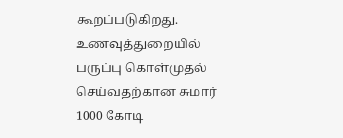கூறப்படுகிறது. உணவுத்துறையில் பருப்பு கொள்முதல் செய்வதற்கான சுமார் 1000 கோடி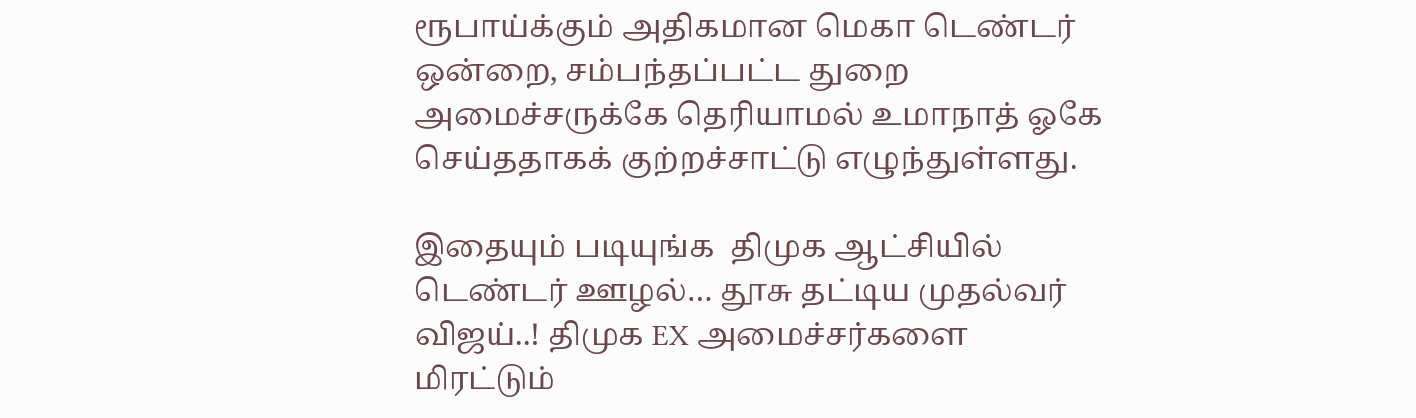ரூபாய்க்கும் அதிகமான மெகா டெண்டர் ஒன்றை, சம்பந்தப்பட்ட துறை அமைச்சருக்கே தெரியாமல் உமாநாத் ஓகே செய்ததாகக் குற்றச்சாட்டு எழுந்துள்ளது.

இதையும் படியுங்க  திமுக ஆட்சியில் டெண்டர் ஊழல்… தூசு தட்டிய முதல்வர் விஜய்..! திமுக EX அமைச்சர்களை மிரட்டும்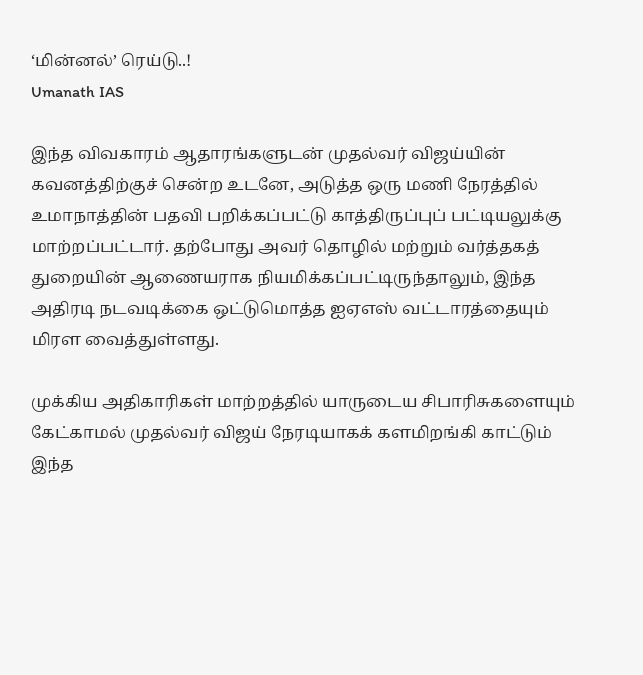‘மின்னல்’ ரெய்டு..!
Umanath IAS

இந்த விவகாரம் ஆதாரங்களுடன் முதல்வர் விஜய்யின் கவனத்திற்குச் சென்ற உடனே, அடுத்த ஒரு மணி நேரத்தில் உமாநாத்தின் பதவி பறிக்கப்பட்டு காத்திருப்புப் பட்டியலுக்கு மாற்றப்பட்டார். தற்போது அவர் தொழில் மற்றும் வர்த்தகத் துறையின் ஆணையராக நியமிக்கப்பட்டிருந்தாலும், இந்த அதிரடி நடவடிக்கை ஒட்டுமொத்த ஐஏஎஸ் வட்டாரத்தையும் மிரள வைத்துள்ளது.

முக்கிய அதிகாரிகள் மாற்றத்தில் யாருடைய சிபாரிசுகளையும் கேட்காமல் முதல்வர் விஜய் நேரடியாகக் களமிறங்கி காட்டும் இந்த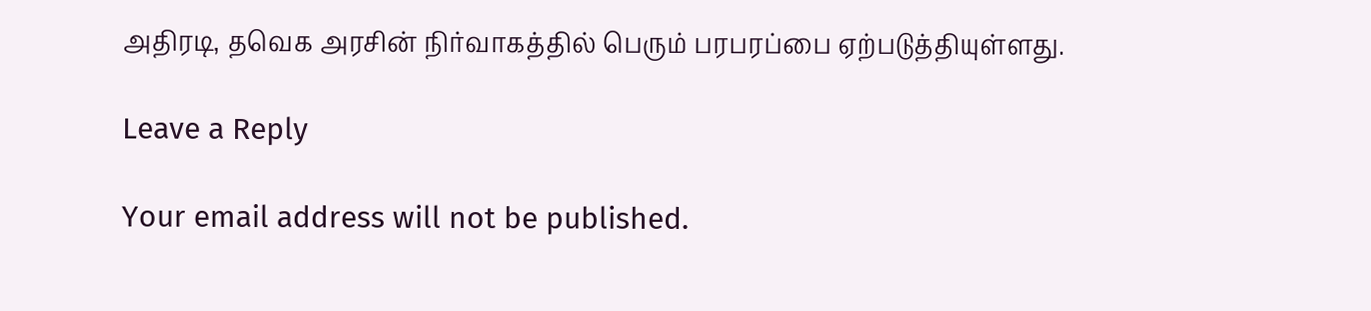அதிரடி, தவெக அரசின் நிர்வாகத்தில் பெரும் பரபரப்பை ஏற்படுத்தியுள்ளது.

Leave a Reply

Your email address will not be published.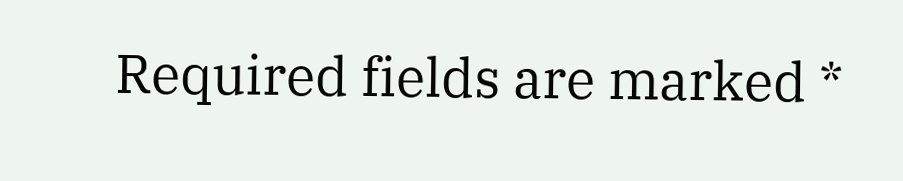Required fields are marked *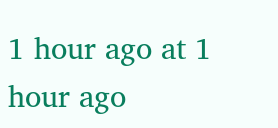1 hour ago at 1 hour ago